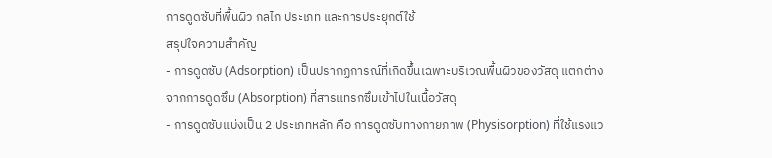การดูดซับที่พื้นผิว กลไก ประเภท และการประยุกต์ใช้
สรุปใจความสำคัญ
- การดูดซับ (Adsorption) เป็นปรากฏการณ์ที่เกิดขึ้นเฉพาะบริเวณพื้นผิวของวัสดุ แตกต่างจากการดูดซึม (Absorption) ที่สารแทรกซึมเข้าไปในเนื้อวัสดุ
- การดูดซับแบ่งเป็น 2 ประเภทหลัก คือ การดูดซับทางกายภาพ (Physisorption) ที่ใช้แรงแว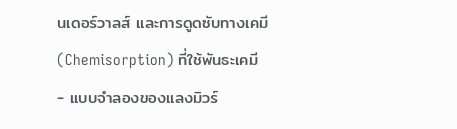นเดอร์วาลส์ และการดูดซับทางเคมี (Chemisorption) ที่ใช้พันธะเคมี
- แบบจำลองของแลงมิวร์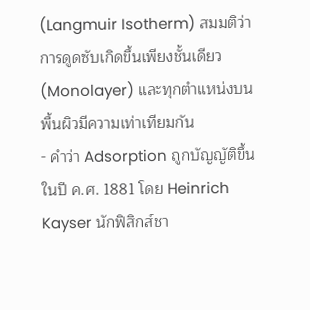(Langmuir Isotherm) สมมติว่าการดูดซับเกิดขึ้นเพียงชั้นเดียว (Monolayer) และทุกตำแหน่งบนพื้นผิวมีความเท่าเทียมกัน
- คำว่า Adsorption ถูกบัญญัติขึ้นในปี ค.ศ. 1881 โดย Heinrich Kayser นักฟิสิกส์ชา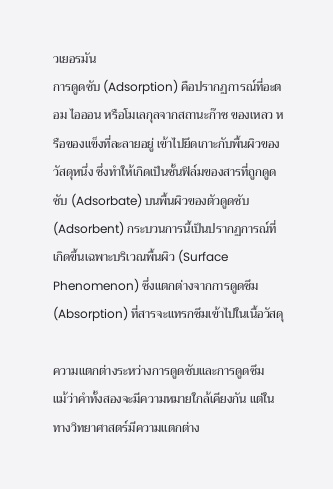วเยอรมัน
การดูดซับ (Adsorption) คือปรากฏการณ์ที่อะตอม ไอออน หรือโมเลกุลจากสถานะก๊าซ ของเหลว หรือของแข็งที่ละลายอยู่ เข้าไปยึดเกาะกับพื้นผิวของวัสดุหนึ่ง ซึ่งทำให้เกิดเป็นชั้นฟิล์มของสารที่ถูกดูดซับ (Adsorbate) บนพื้นผิวของตัวดูดซับ (Adsorbent) กระบวนการนี้เป็นปรากฏการณ์ที่เกิดขึ้นเฉพาะบริเวณพื้นผิว (Surface Phenomenon) ซึ่งแตกต่างจากการดูดซึม (Absorption) ที่สารจะแทรกซึมเข้าไปในเนื้อวัสดุ

ความแตกต่างระหว่างการดูดซับและการดูดซึม
แม้ว่าคำทั้งสองจะมีความหมายใกล้เคียงกัน แต่ในทางวิทยาศาสตร์มีความแตกต่าง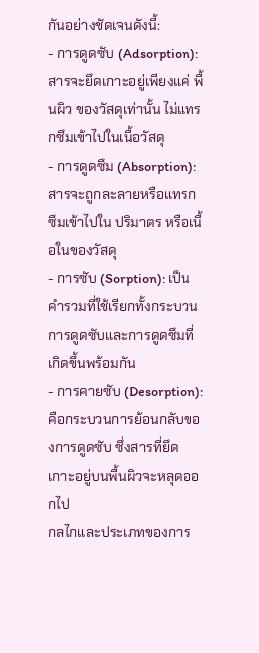กันอย่างชัดเจนดังนี้:
- การดูดซับ (Adsorption): สารจะยึดเกาะอยู่เพียงแค่ พื้นผิว ของวัสดุเท่านั้น ไม่แทรกซึมเข้าไปในเนื้อวัสดุ
- การดูดซึม (Absorption): สารจะถูกละลายหรือแทรกซึมเข้าไปใน ปริมาตร หรือเนื้อในของวัสดุ
- การซับ (Sorption): เป็นคำรวมที่ใช้เรียกทั้งกระบวนการดูดซับและการดูดซึมที่เกิดขึ้นพร้อมกัน
- การคายซับ (Desorption): คือกระบวนการย้อนกลับของการดูดซับ ซึ่งสารที่ยึดเกาะอยู่บนพื้นผิวจะหลุดออกไป
กลไกและประเภทของการ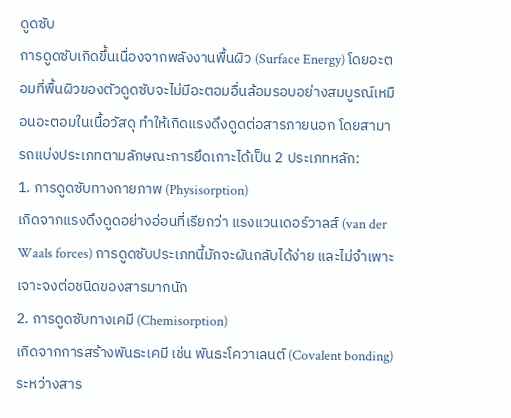ดูดซับ
การดูดซับเกิดขึ้นเนื่องจากพลังงานพื้นผิว (Surface Energy) โดยอะตอมที่พื้นผิวของตัวดูดซับจะไม่มีอะตอมอื่นล้อมรอบอย่างสมบูรณ์เหมือนอะตอมในเนื้อวัสดุ ทำให้เกิดแรงดึงดูดต่อสารภายนอก โดยสามารถแบ่งประเภทตามลักษณะการยึดเกาะได้เป็น 2 ประเภทหลัก:
1. การดูดซับทางกายภาพ (Physisorption)
เกิดจากแรงดึงดูดอย่างอ่อนที่เรียกว่า แรงแวนเดอร์วาลส์ (van der Waals forces) การดูดซับประเภทนี้มักจะผันกลับได้ง่าย และไม่จำเพาะเจาะจงต่อชนิดของสารมากนัก
2. การดูดซับทางเคมี (Chemisorption)
เกิดจากการสร้างพันธะเคมี เช่น พันธะโควาเลนต์ (Covalent bonding) ระหว่างสาร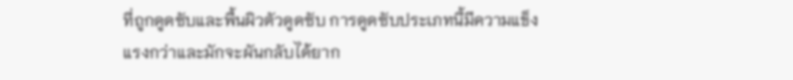ที่ถูกดูดซับและพื้นผิวตัวดูดซับ การดูดซับประเภทนี้มีความแข็งแรงกว่าและมักจะผันกลับได้ยาก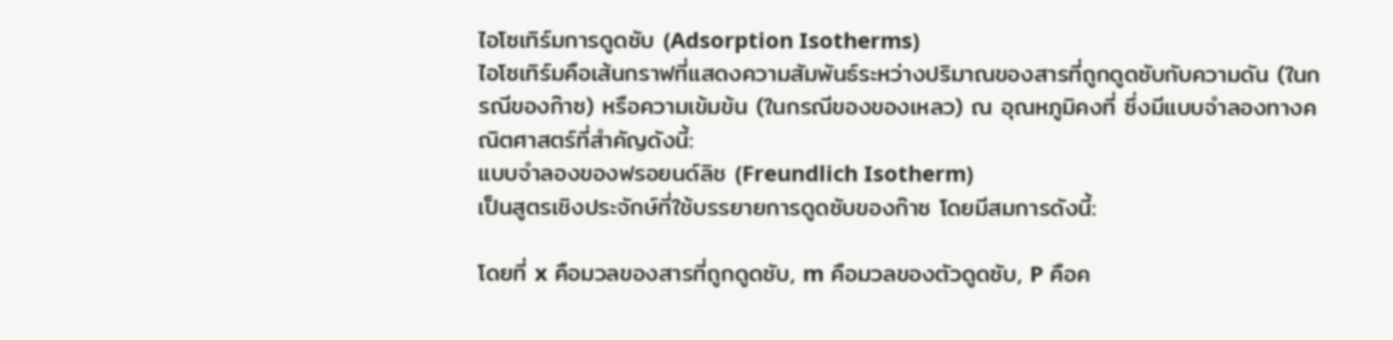ไอโซเทิร์มการดูดซับ (Adsorption Isotherms)
ไอโซเทิร์มคือเส้นกราฟที่แสดงความสัมพันธ์ระหว่างปริมาณของสารที่ถูกดูดซับกับความดัน (ในกรณีของก๊าซ) หรือความเข้มข้น (ในกรณีของของเหลว) ณ อุณหภูมิคงที่ ซึ่งมีแบบจำลองทางคณิตศาสตร์ที่สำคัญดังนี้:
แบบจำลองของฟรอยนด์ลิช (Freundlich Isotherm)
เป็นสูตรเชิงประจักษ์ที่ใช้บรรยายการดูดซับของก๊าซ โดยมีสมการดังนี้:

โดยที่ x คือมวลของสารที่ถูกดูดซับ, m คือมวลของตัวดูดซับ, P คือค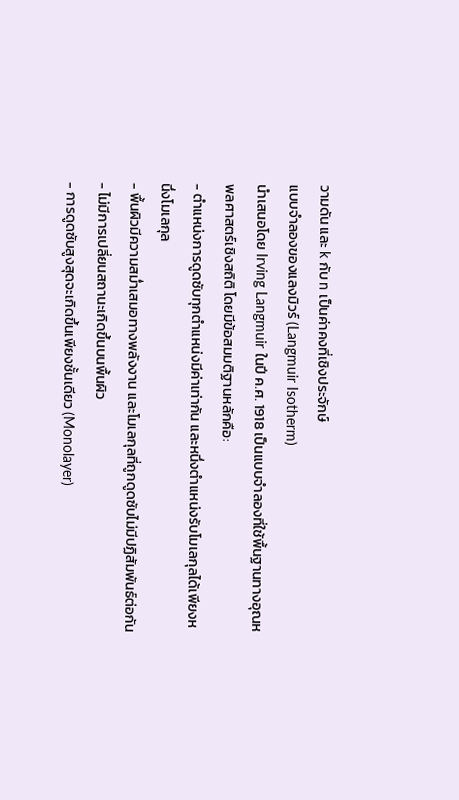วามดัน และ k กับ n เป็นค่าคงที่เชิงประจักษ์
แบบจำลองของแลงมิวร์ (Langmuir Isotherm)
นำเสนอโดย Irving Langmuir ในปี ค.ศ. 1918 เป็นแบบจำลองที่ใช้พื้นฐานทางอุณหพลศาสตร์เชิงสถิติ โดยมีข้อสมมติฐานหลักคือ:
- ตำแหน่งการดูดซับทุกตำแหน่งมีค่าเท่ากัน และหนึ่งตำแหน่งรับโมเลกุลได้เพียงหนึ่งโมเลกุล
- พื้นผิวมีความสม่ำเสมอทางพลังงาน และโมเลกุลที่ถูกดูดซับไม่มีปฏิสัมพันธ์ต่อกัน
- ไม่มีการเปลี่ยนสถานะเกิดขึ้นบนพื้นผิว
- การดูดซับสูงสุดจะเกิดขึ้นเพียงชั้นเดียว (Monolayer)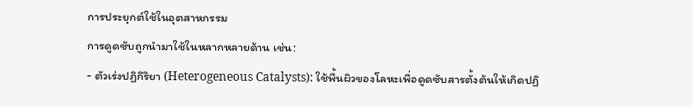การประยุกต์ใช้ในอุตสาหกรรม
การดูดซับถูกนำมาใช้ในหลากหลายด้าน เช่น:
- ตัวเร่งปฏิกิริยา (Heterogeneous Catalysts): ใช้พื้นผิวของโลหะเพื่อดูดซับสารตั้งต้นให้เกิดปฏิ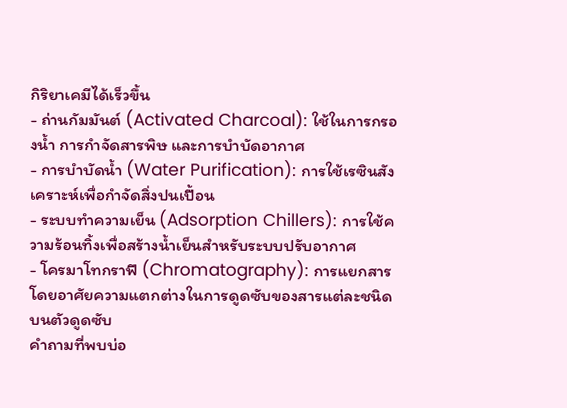กิริยาเคมีได้เร็วขึ้น
- ถ่านกัมมันต์ (Activated Charcoal): ใช้ในการกรองน้ำ การกำจัดสารพิษ และการบำบัดอากาศ
- การบำบัดน้ำ (Water Purification): การใช้เรซินสังเคราะห์เพื่อกำจัดสิ่งปนเปื้อน
- ระบบทำความเย็น (Adsorption Chillers): การใช้ความร้อนทิ้งเพื่อสร้างน้ำเย็นสำหรับระบบปรับอากาศ
- โครมาโทกราฟี (Chromatography): การแยกสารโดยอาศัยความแตกต่างในการดูดซับของสารแต่ละชนิดบนตัวดูดซับ
คำถามที่พบบ่อ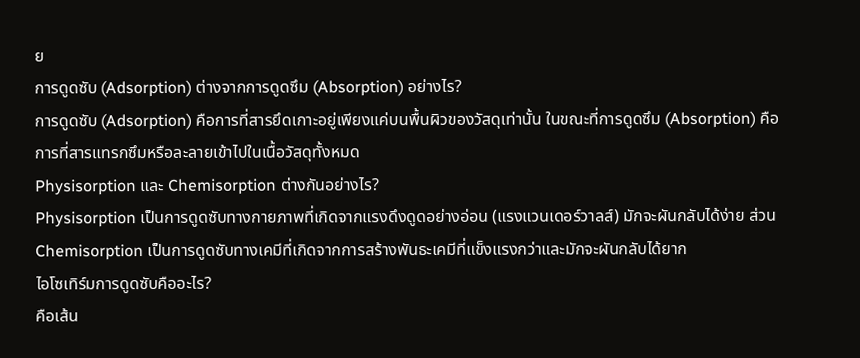ย
การดูดซับ (Adsorption) ต่างจากการดูดซึม (Absorption) อย่างไร?
การดูดซับ (Adsorption) คือการที่สารยึดเกาะอยู่เพียงแค่บนพื้นผิวของวัสดุเท่านั้น ในขณะที่การดูดซึม (Absorption) คือการที่สารแทรกซึมหรือละลายเข้าไปในเนื้อวัสดุทั้งหมด
Physisorption และ Chemisorption ต่างกันอย่างไร?
Physisorption เป็นการดูดซับทางกายภาพที่เกิดจากแรงดึงดูดอย่างอ่อน (แรงแวนเดอร์วาลส์) มักจะผันกลับได้ง่าย ส่วน Chemisorption เป็นการดูดซับทางเคมีที่เกิดจากการสร้างพันธะเคมีที่แข็งแรงกว่าและมักจะผันกลับได้ยาก
ไอโซเทิร์มการดูดซับคืออะไร?
คือเส้น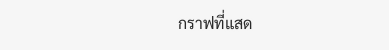กราฟที่แสด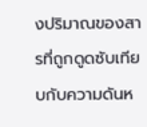งปริมาณของสารที่ถูกดูดซับเทียบกับความดันห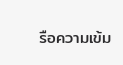รือความเข้ม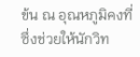ข้น ณ อุณหภูมิคงที่ ซึ่งช่วยให้นักวิท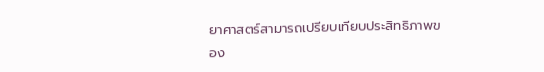ยาศาสตร์สามารถเปรียบเทียบประสิทธิภาพของ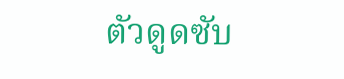ตัวดูดซับ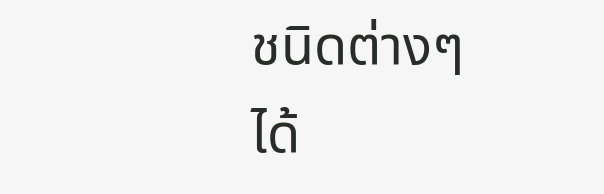ชนิดต่างๆ ได้